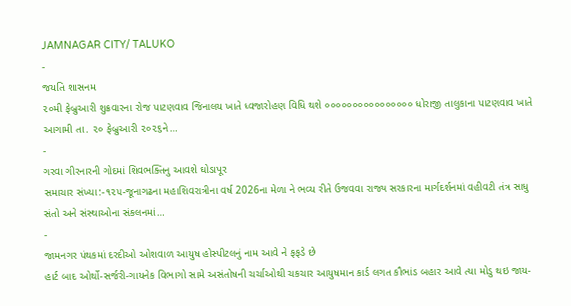JAMNAGAR CITY/ TALUKO
-
જયતિ શાસનમ
૨૦મી ફેબ્રુઆરી શુક્રવારના રોજ પાટણવાવ જિનાલય ખાતે ધ્વજારોહણ વિધિ થશે ૦૦૦૦૦૦૦૦૦૦૦૦૦૦૦૦ ધોરાજી તાલુકાના પાટણવાવ ખાતે આગામી તા. ૨૦ ફેબ્રુઆરી ૨૦૨૬ને…
-
ગરવા ગીરનારની ગોદમાં શિવભક્તિનુ આવશે ઘોડાપૂર
સમાચાર સંખ્યા:-૧૨૫-જૂનાગઢના મહાશિવરાત્રીના વર્ષ 2026ના મેળા ને ભવ્ય રીતે ઉજવવા રાજ્ય સરકારના માર્ગદર્શનમાં વહીવટી તંત્ર સાધુ સંતો અને સંસ્થાઓના સંકલનમાં…
-
જામનગર પંથકમાં દરદીઓ ઓશવાળ આયુષ હોસ્પીટલનું નામ આવે ને ફફડે છે
હાર્ટ બાદ ઓર્થો-સર્જરી-ગાયનેક વિભાગો સામે અસંતોષની ચર્ચાઓથી ચકચાર આયુષમાન કાર્ડ લગત કૌભાંડ બહાર આવે ત્યા મોડુ થઇ જાય-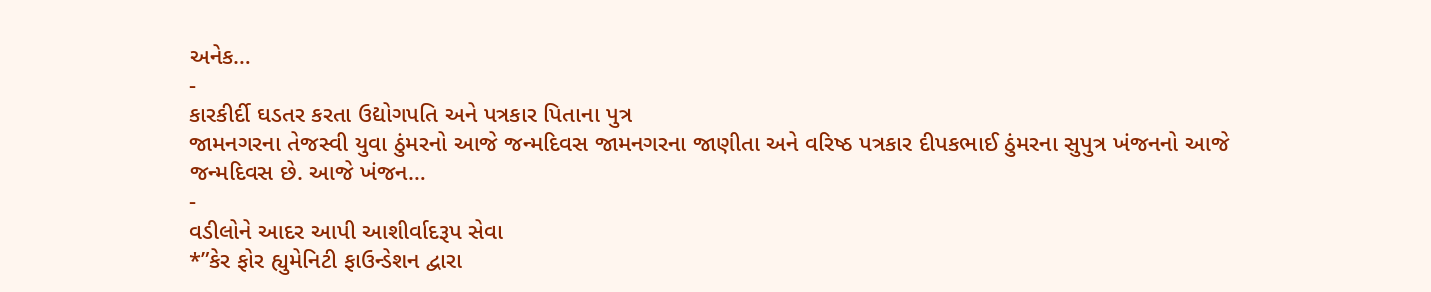અનેક…
-
કારકીર્દી ઘડતર કરતા ઉદ્યોગપતિ અને પત્રકાર પિતાના પુત્ર
જામનગરના તેજસ્વી યુવા ઠુંમરનો આજે જન્મદિવસ જામનગરના જાણીતા અને વરિષ્ઠ પત્રકાર દીપકભાઈ ઠુંમરના સુપુત્ર ખંજનનો આજે જન્મદિવસ છે. આજે ખંજન…
-
વડીલોને આદર આપી આશીર્વાદરૂપ સેવા
*”કેર ફોર હ્યુમેનિટી ફાઉન્ડેશન દ્વારા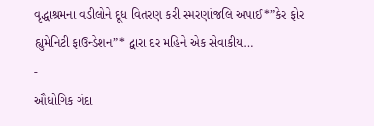વૃદ્ધાશ્રમના વડીલોને દૂધ વિતરણ કરી સ્મરણાંજલિ અપાઈ*”કેર ફોર હ્યુમેનિટી ફાઉન્ડેશન”* દ્વારા દર મહિને એક સેવાકીય…
-
ઔધોગિક ગંદા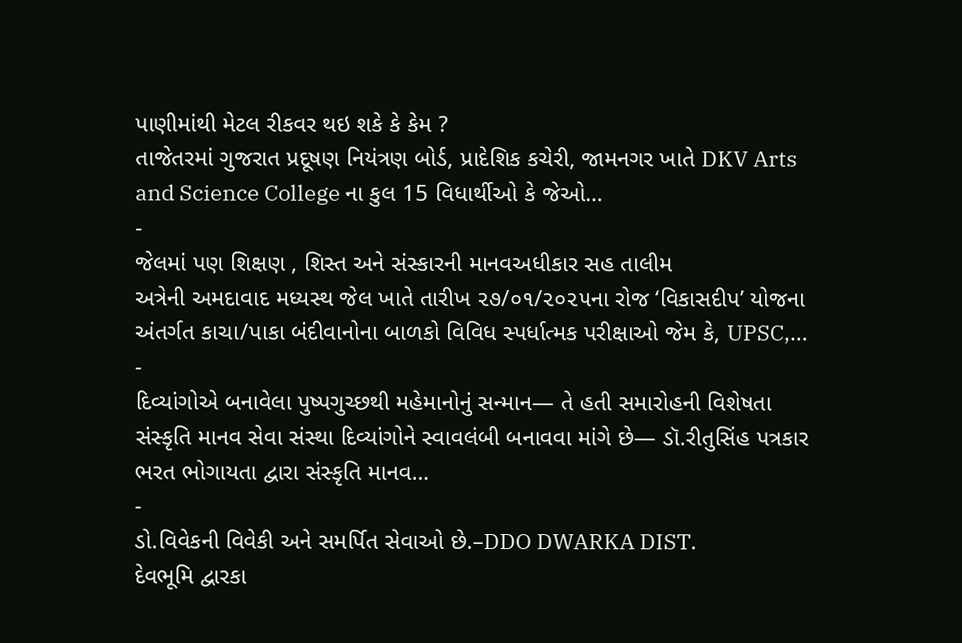પાણીમાંથી મેટલ રીકવર થઇ શકે કે કેમ ?
તાજેતરમાં ગુજરાત પ્રદૂષણ નિયંત્રણ બોર્ડ, પ્રાદેશિક કચેરી, જામનગર ખાતે DKV Arts and Science College ના કુલ 15 વિધાર્થીઓ કે જેઓ…
-
જેલમાં પણ શિક્ષણ , શિસ્ત અને સંસ્કારની માનવઅધીકાર સહ તાલીમ
અત્રેની અમદાવાદ મધ્યસ્થ જેલ ખાતે તારીખ ૨૭/૦૧/૨૦૨૫ના રોજ ‘વિકાસદીપ’ યોજના અંતર્ગત કાચા/પાકા બંદીવાનોના બાળકો વિવિધ સ્પર્ધાત્મક પરીક્ષાઓ જેમ કે, UPSC,…
-
દિવ્યાંગોએ બનાવેલા પુષ્પગુચ્છથી મહેમાનોનું સન્માન— તે હતી સમારોહની વિશેષતા
સંસ્કૃતિ માનવ સેવા સંસ્થા દિવ્યાંગોને સ્વાવલંબી બનાવવા માંગે છે— ડૉ.રીતુસિંહ પત્રકાર ભરત ભોગાયતા દ્વારા સંસ્કૃતિ માનવ…
-
ડો.વિવેકની વિવેકી અને સમર્પિત સેવાઓ છે.–DDO DWARKA DIST.
દેવભૂમિ દ્વારકા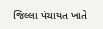જિલ્લા પંચાયત ખાતે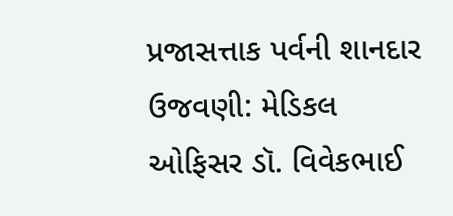પ્રજાસત્તાક પર્વની શાનદાર ઉજવણી: મેડિકલ ઓફિસર ડૉ. વિવેકભાઈ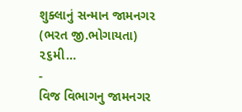શુક્લાનું સન્માન જામનગર (ભરત જી.ભોગાયતા) ૨૬મી…
-
વિજ વિભાગનુ જામનગર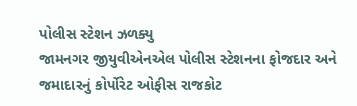પોલીસ સ્ટેશન ઝળક્યુ
જામનગર જીયુવીએનએલ પોલીસ સ્ટેશનના ફોજદાર અને જમાદારનું કોર્પોરેટ ઓફીસ રાજકોટ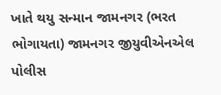ખાતે થયુ સન્માન જામનગર (ભરત ભોગાયતા) જામનગર જીયુવીએનએલ પોલીસ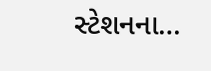સ્ટેશનના…